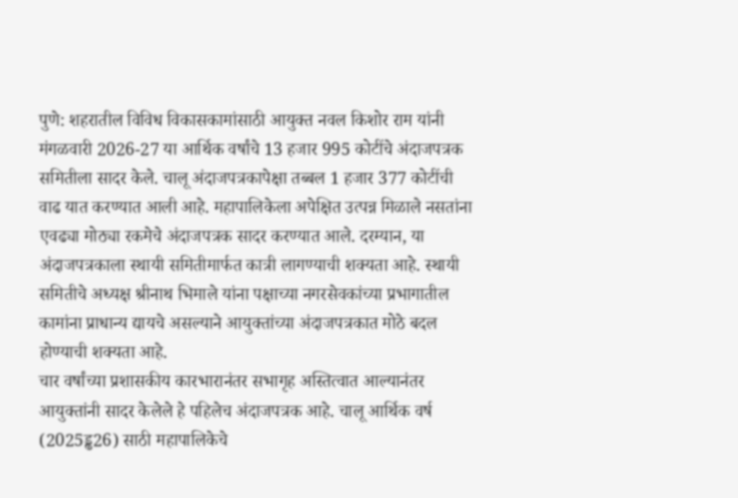पुणे: शहरातील विविध विकासकामांसाठी आयुक्त नवल किशोर राम यांनी मंगळवारी 2026-27 या आर्थिक वर्षांचे 13 हजार 995 कोटींचे अंदाजपत्रक समितीला सादर केले. चालू अंदाजपत्रकापेक्षा तब्बल 1 हजार 377 कोटींची वाढ यात करण्यात आली आहे. महापालिकेला अपेक्षित उत्पन्न मिळाले नसतांना एवढ्या मोठ्या रकमेचे अंदाजपत्रक सादर करण्यात आले. दरम्यान, या अंदाजपत्रकाला स्थायी समितीमार्फत कात्री लागण्याची शक्यता आहे. स्थायी समितीचे अध्यक्ष श्रीनाथ भिमाले यांना पक्षाच्या नगरसेवकांच्या प्रभागातील कामांना प्राधान्य द्यायचे असल्याने आयुक्तांच्या अंदाजपत्रकात मोठे बदल होण्याची शक्यता आहे.
चार वर्षांच्या प्रशासकीय कारभारानंतर सभागृह अस्तित्वात आल्यानंतर आयुक्तांनी सादर केलेले हे पहिलेच अंदाजपत्रक आहे. चालू आर्थिक वर्ष (2025ड्ढ26) साठी महापालिकेचे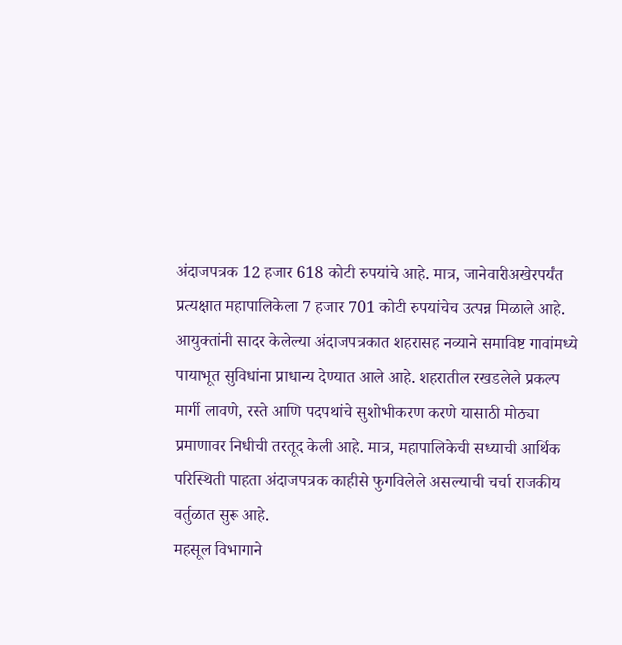अंदाजपत्रक 12 हजार 618 कोटी रुपयांचे आहे. मात्र, जानेवारीअखेरपर्यंत प्रत्यक्षात महापालिकेला 7 हजार 701 कोटी रुपयांचेच उत्पन्न मिळाले आहे.
आयुक्तांनी सादर केलेल्या अंदाजपत्रकात शहरासह नव्याने समाविष्ट गावांमध्ये पायाभूत सुविधांना प्राधान्य देण्यात आले आहे. शहरातील रखडलेले प्रकल्प मार्गी लावणे, रस्ते आणि पदपथांचे सुशोभीकरण करणे यासाठी मोठ्या प्रमाणावर निधीची तरतूद केली आहे. मात्र, महापालिकेची सध्याची आर्थिक परिस्थिती पाहता अंदाजपत्रक काहीसे फुगविलेले असल्याची चर्चा राजकीय वर्तुळात सुरू आहे.
महसूल विभागाने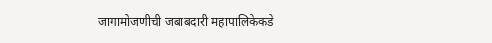जागामोजणीची जबाबदारी महापालिकेकडे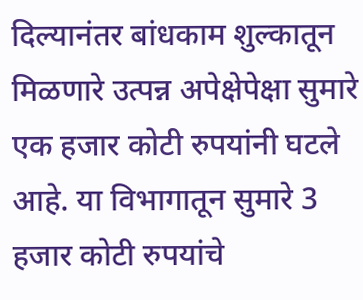दिल्यानंतर बांधकाम शुल्कातून मिळणारे उत्पन्न अपेक्षेपेक्षा सुमारे एक हजार कोटी रुपयांनी घटले आहे. या विभागातून सुमारे 3 हजार कोटी रुपयांचे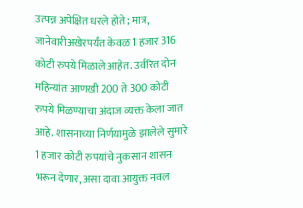उत्पन्न अपेक्षित धरले होते; मात्र, जानेवारीअखेरपर्यंत केवळ 1 हजार 316 कोटी रुपये मिळाले आहेत. उर्वरित दोन महिन्यांत आणखी 200 ते 300 कोटी रुपये मिळण्याचा अंदाज व्यक्त केला जात आहे. शासनाच्या निर्णयामुळे झालेले सुमारे 1 हजार कोटी रुपयांचे नुकसान शासन भरून देणार, असा दावा आयुक्त नवल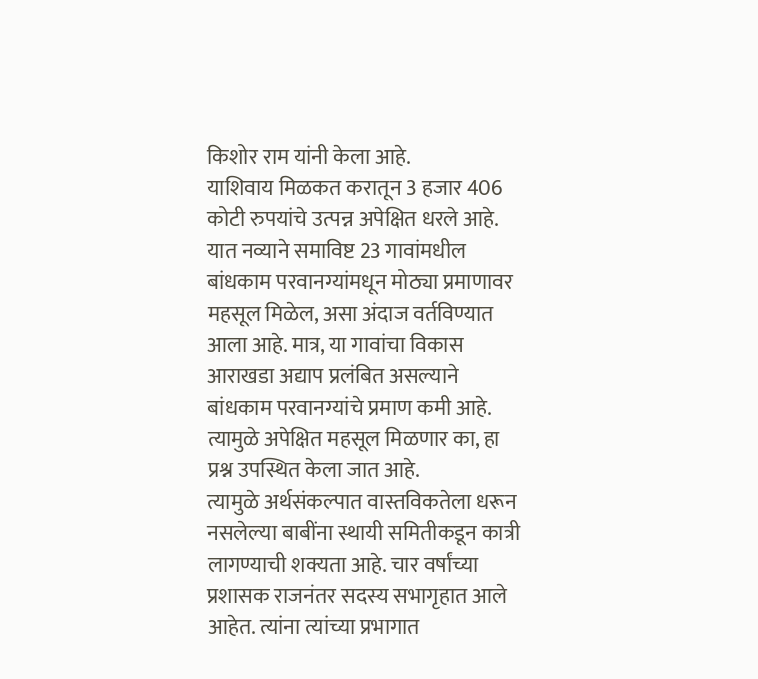किशोर राम यांनी केला आहे.
याशिवाय मिळकत करातून 3 हजार 406 कोटी रुपयांचे उत्पन्न अपेक्षित धरले आहे. यात नव्याने समाविष्ट 23 गावांमधील बांधकाम परवानग्यांमधून मोठ्या प्रमाणावर महसूल मिळेल, असा अंदाज वर्तविण्यात आला आहे. मात्र, या गावांचा विकास आराखडा अद्याप प्रलंबित असल्याने बांधकाम परवानग्यांचे प्रमाण कमी आहे. त्यामुळे अपेक्षित महसूल मिळणार का, हा प्रश्न उपस्थित केला जात आहे.
त्यामुळे अर्थसंकल्पात वास्तविकतेला धरून नसलेल्या बाबींना स्थायी समितीकडून कात्री लागण्याची शक्यता आहे. चार वर्षांच्या प्रशासक राजनंतर सदस्य सभागृहात आले आहेत. त्यांना त्यांच्या प्रभागात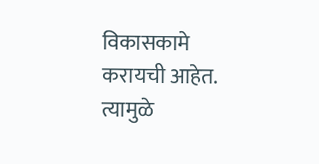विकासकामे करायची आहेत. त्यामुळे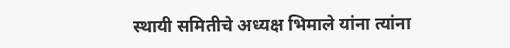स्थायी समितीचे अध्यक्ष भिमाले यांना त्यांना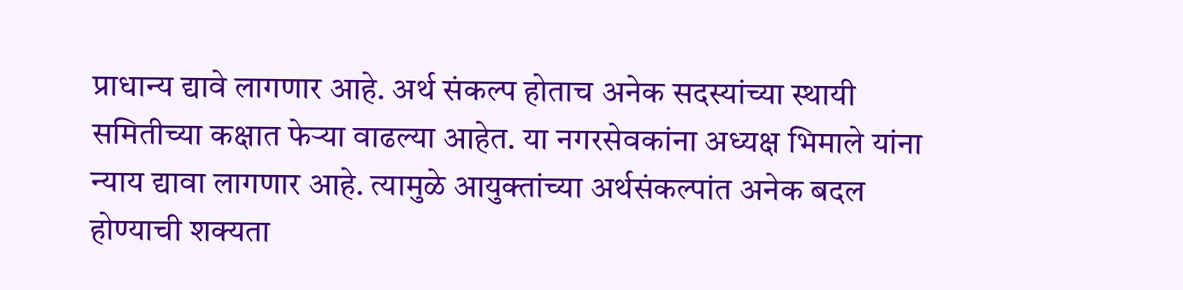प्राधान्य द्यावे लागणार आहे. अर्थ संकल्प होताच अनेक सदस्यांच्या स्थायी समितीच्या कक्षात फेऱ्या वाढल्या आहेत. या नगरसेवकांना अध्यक्ष भिमाले यांना न्याय द्यावा लागणार आहे. त्यामुळे आयुक्तांच्या अर्थसंकल्पांत अनेक बदल होण्याची शक्यता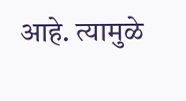आहे. त्यामुळे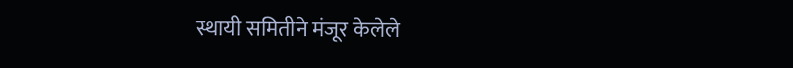स्थायी समितीने मंजूर केलेले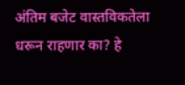अंतिम बजेट वास्तविकतेला धरून राहणार का? हे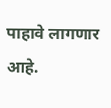पाहावे लागणार आहे.